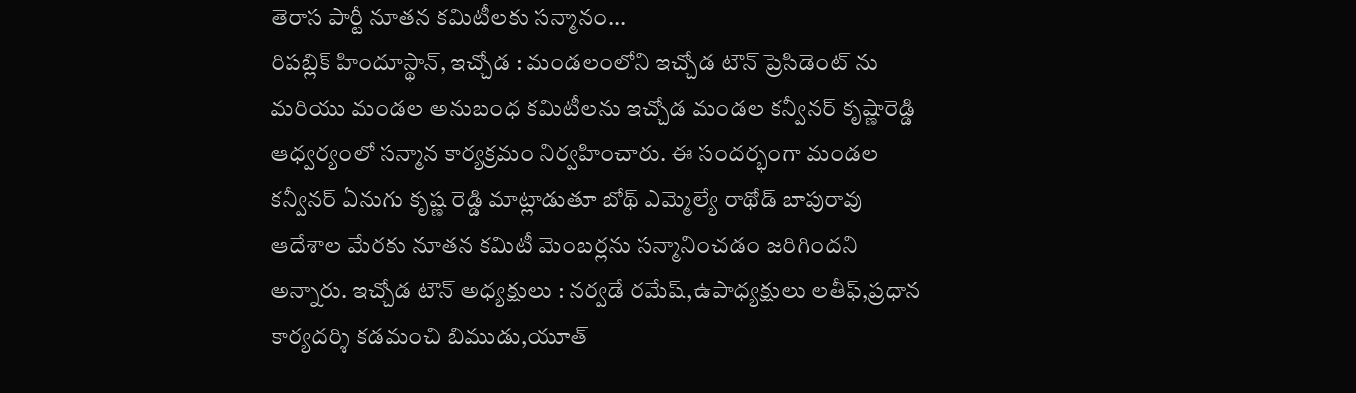తెరాస పార్టీ నూతన కమిటీలకు సన్మానం...
రిపబ్లిక్ హిందూస్థాన్, ఇచ్చోడ : మండలంలోని ఇచ్చోడ టౌన్ ప్రెసిడెంట్ ను మరియు మండల అనుబంధ కమిటీలను ఇచ్చోడ మండల కన్వీనర్ కృష్ణారెడ్డి ఆధ్వర్యంలో సన్మాన కార్యక్రమం నిర్వహించారు. ఈ సందర్భంగా మండల కన్వీనర్ ఏనుగు కృష్ణ రెడ్డి మాట్లాడుతూ బోథ్ ఎమ్మెల్యే రాథోడ్ బాపురావు ఆదేశాల మేరకు నూతన కమిటీ మెంబర్లను సన్మానించడం జరిగిందని అన్నారు. ఇచ్చోడ టౌన్ అధ్యక్షులు : నర్వడే రమేష్,ఉపాధ్యక్షులు లతీఫ్,ప్రధాన కార్యదర్శి కడమంచి బిముడు,యూత్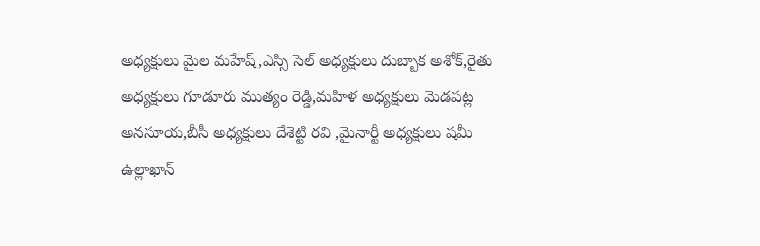అధ్యక్షులు మైల మహేష్,ఎస్సి సెల్ అధ్యక్షులు దుబ్బాక అశోక్,రైతు అధ్యక్షులు గూడూరు ముత్యం రెడ్డి,మహిళ అధ్యక్షులు మెడపట్ల అనసూయ,బీసీ అధ్యక్షులు దేశెట్టి రవి ,మైనార్టీ అధ్యక్షులు షమీ ఉల్లాఖాన్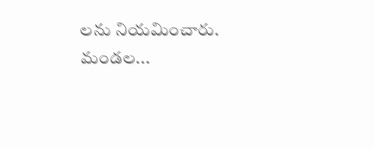లను నియమించారు. మండల...